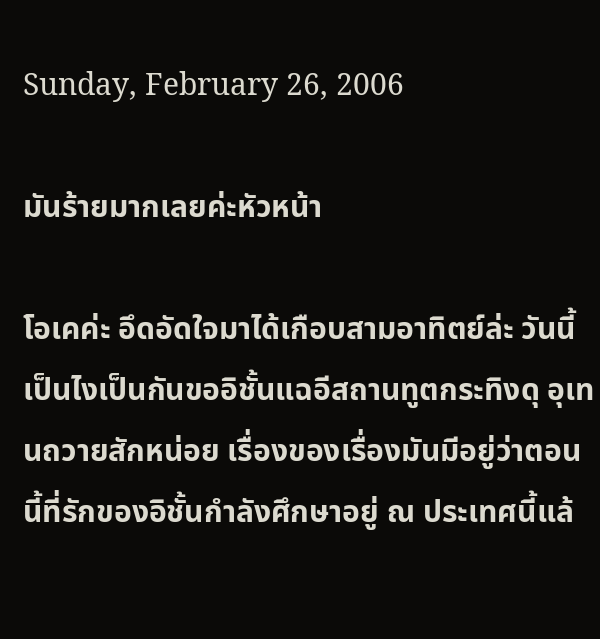Sunday, February 26, 2006

มันร้ายมากเลยค่ะหัวหน้า

โอเคค่ะ อึดอัดใจมาได้เกือบสามอาทิตย์ล่ะ วันนี้เป็นไงเป็นกันขออิชั้นแฉอีสถานทูตกระทิงดุ อุเทนถวายสักหน่อย เรื่องของเรื่องมันมีอยู่ว่าตอนนี้ที่รักของอิชั้นกำลังศึกษาอยู่ ณ ประเทศนี้แล้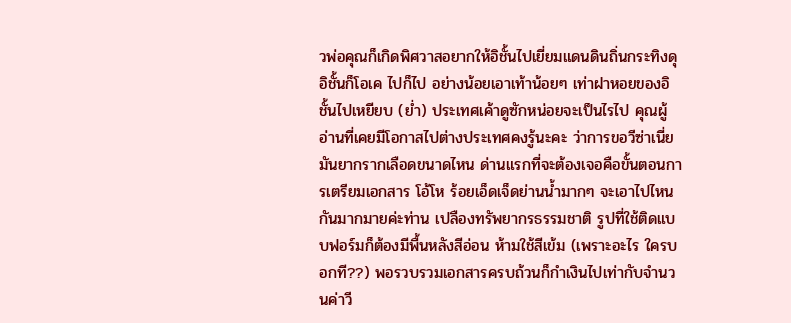วพ่อคุณก็เกิดพิศวาสอยากให้อิชั้นไปเยี่ยมแดนดินถิ่นกระทิงดุ อิชั้นก็โอเค ไปก็ไป อย่างน้อยเอาเท้าน้อยๆ เท่าฝาหอยของอิชั้นไปเหยียบ (ย่ำ) ประเทศเค้าดูซักหน่อยจะเป็นไรไป คุณผู้อ่านที่เคยมีโอกาสไปต่างประเทศคงรู้นะคะ ว่าการขอวีซ่าเนี่ยมันยากรากเลือดขนาดไหน ด่านแรกที่จะต้องเจอคือขั้นตอนการเตรียมเอกสาร โอ้โห ร้อยเอ็ดเจ็ดย่านน้ำมากๆ จะเอาไปไหนกันมากมายค่ะท่าน เปลืองทรัพยากรธรรมชาติ รูปที่ใช้ติดแบบฟอร์มก็ต้องมีพื้นหลังสีอ่อน ห้ามใช้สีเข้ม (เพราะอะไร ใครบอกที??) พอรวบรวมเอกสารครบถ้วนก็กำเงินไปเท่ากับจำนวนค่าวี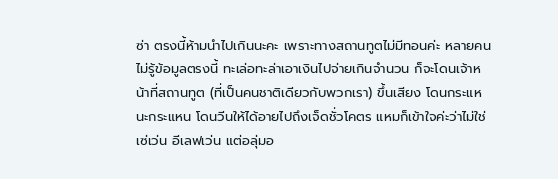ซ่า ตรงนี้ห้ามนำไปเกินนะคะ เพราะทางสถานทูตไม่มีทอนค่ะ หลายคนไม่รู้ข้อมูลตรงนี้ ทะเล่อทะล่าเอาเงินไปจ่ายเกินจำนวน ก็จะโดนเจ้าหน้าที่สถานทูต (ที่เป็นคนชาติเดียวกับพวกเรา) ขึ้นเสียง โดนกระแหนะกระแหน โดนวีนให้ได้อายไปถึงเจ็ดชั่วโคตร แหมก็เข้าใจค่ะว่าไม่ใช่เซ่เว่น อีเลฟเว่น แต่อลุ่มอ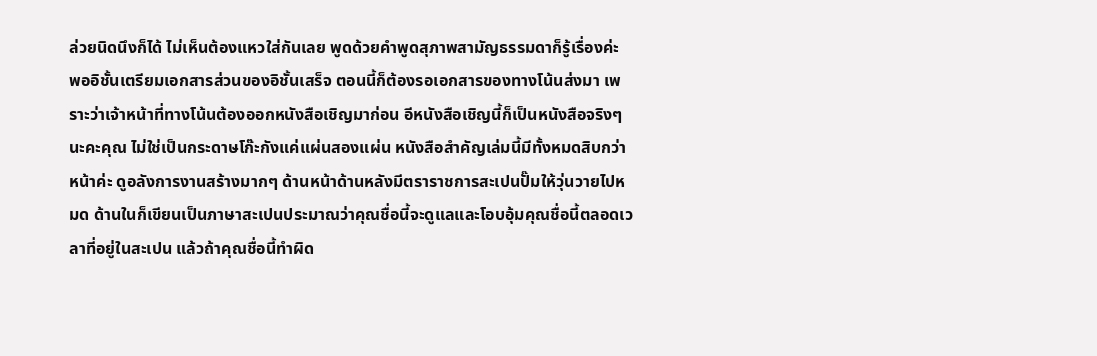ล่วยนิดนึงก็ได้ ไม่เห็นต้องแหวใส่กันเลย พูดด้วยคำพูดสุภาพสามัญธรรมดาก็รู้เรื่องค่ะ พออิชั้นเตรียมเอกสารส่วนของอิชั้นเสร็จ ตอนนี้ก็ต้องรอเอกสารของทางโน้นส่งมา เพราะว่าเจ้าหน้าที่ทางโน้นต้องออกหนังสือเชิญมาก่อน อีหนังสือเชิญนี้ก็เป็นหนังสือจริงๆ นะคะคุณ ไม่ใช่เป็นกระดาษโก๊ะกังแค่แผ่นสองแผ่น หนังสือสำคัญเล่มนี้มีทั้งหมดสิบกว่าหน้าค่ะ ดูอลังการงานสร้างมากๆ ด้านหน้าด้านหลังมีตราราชการสะเปนปั๊มให้วุ่นวายไปหมด ด้านในก็เขียนเป็นภาษาสะเปนประมาณว่าคุณชื่อนี้จะดูแลและโอบอุ้มคุณชื่อนี้ตลอดเวลาที่อยู่ในสะเปน แล้วถ้าคุณชื่อนี้ทำผิด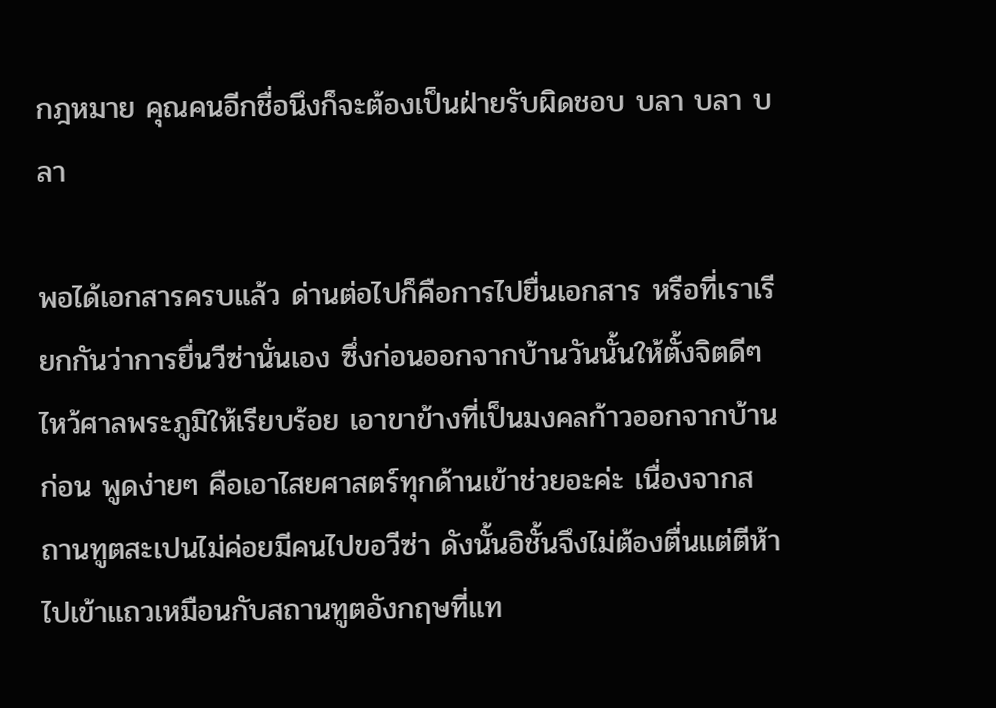กฎหมาย คุณคนอีกชื่อนึงก็จะต้องเป็นฝ่ายรับผิดชอบ บลา บลา บลา

พอได้เอกสารครบแล้ว ด่านต่อไปก็คือการไปยื่นเอกสาร หรือที่เราเรียกกันว่าการยื่นวีซ่านั่นเอง ซึ่งก่อนออกจากบ้านวันนั้นให้ตั้งจิตดีๆ ไหว้ศาลพระภูมิให้เรียบร้อย เอาขาข้างที่เป็นมงคลก้าวออกจากบ้านก่อน พูดง่ายๆ คือเอาไสยศาสตร์ทุกด้านเข้าช่วยอะค่ะ เนื่องจากสถานทูตสะเปนไม่ค่อยมีคนไปขอวีซ่า ดังนั้นอิชั้นจึงไม่ต้องตื่นแต่ตีห้าไปเข้าแถวเหมือนกับสถานทูตอังกฤษที่แท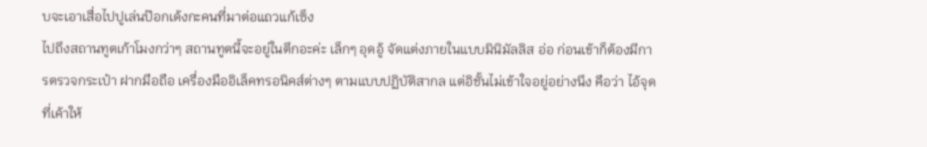บจะเอาเสื่อไปปูเล่นป๊อกเด้งกะคนที่มาต่อแถวแก้เซ็ง
ไปถึงสถานทูตเก้าโมงกว่าๆ สถานทูตนี้จะอยู่ในตึกอะค่ะ เล็กๆ อุดอู้ จัดแต่งภายในแบบมินิมัลลิส อ่อ ก่อนเข้าก็ต้องมีการตรวจกระเป๋า ฝากมือถือ เครื่องมืออิเล็คทรอนิคส์ต่างๆ ตามแบบปฏิบัติสากล แต่อิชั้นไม่เข้าใจอยู่อย่างนึง คือว่า ไอ้จุดที่เค้าให้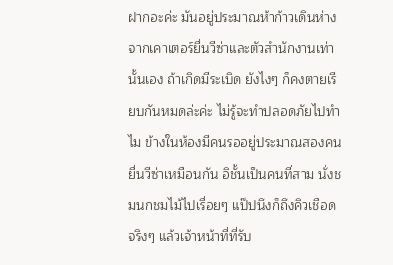ฝากอะค่ะ มันอยู่ประมาณห้าก้าวเดินห่างจากเคาเตอร์ยื่นวีซ่าและตัวสำนักงานเท่านั้นเอง ถ้าเกิดมีระเบิด ยังไงๆ ก็คงตายเรียบกันหมดล่ะค่ะ ไม่รู้จะทำปลอดภัยไปทำไม ข้างในห้องมีคนรออยู่ประมาณสองคน ยื่นวีซ่าเหมือนกัน อิชั้นเป็นคนที่สาม นั่งชมนกชมไม้ไปเรื่อยๆ แป๊ปนึงก็ถึงคิวเชือด จริงๆ แล้วเจ้าหน้าที่ที่รับ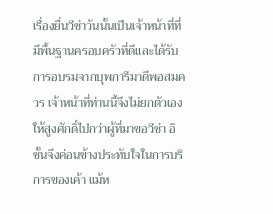เรื่องยื่นวีซ่าวันนั้นเป็นเจ้าหน้าที่ที่มีพื้นฐานครอบครัวที่ดีและได้รับการอบรมจากบุพการีมาดีพอสมควร เจ้าหน้าที่ท่านนี้จึงไม่ยกตัวเองให้สูงศักดิ์ไปกว่าผู้ที่มาขอวีซ่า อิชั้นจึงค่อนข้างประทับใจในการบริการของเค้า แม้ห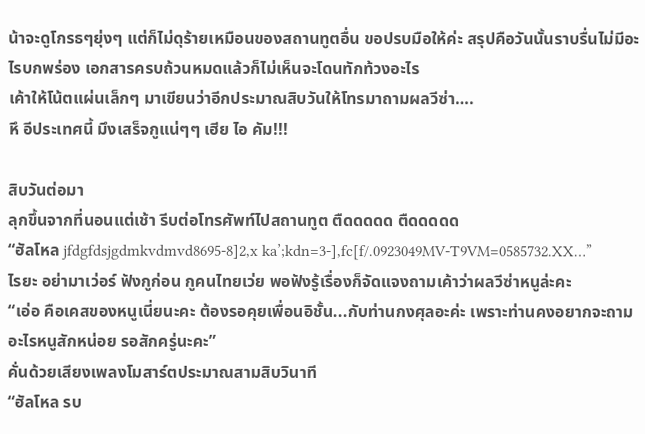น้าจะดูโกรธๆยุ่งๆ แต่ก็ไม่ดุร้ายเหมือนของสถานทูตอื่น ขอปรบมือให้ค่ะ สรุปคือวันนั้นราบรื่นไม่มีอะไรบกพร่อง เอกสารครบถ้วนหมดแล้วก็ไม่เห็นจะโดนทักท้วงอะไร
เค้าให้โน้ตแผ่นเล็กๆ มาเขียนว่าอีกประมาณสิบวันให้โทรมาถามผลวีซ่า….
หึ อีประเทศนี้ มึงเสร็จกูแน่ๆๆ เฮีย ไอ คัม!!!

สิบวันต่อมา
ลุกขึ้นจากที่นอนแต่เช้า รีบต่อโทรศัพท์ไปสถานทูต ตืดดดดด ตืดดดดด
“ฮัลโหล jfdgfdsjgdmkvdmvd8695-8]2,x ka’;kdn=3-],fc[f/.0923049MV-T9VM=0585732.XX…”
ไรยะ อย่ามาเว่อร์ ฟังกูก่อน กูคนไทยเว่ย พอฟังรู้เรื่องก็จัดแจงถามเค้าว่าผลวีซ่าหนูล่ะคะ
“เอ่อ คือเคสของหนูเนี่ยนะคะ ต้องรอคุยเพื่อนอิชั้น...กับท่านกงศุลอะค่ะ เพราะท่านคงอยากจะถามอะไรหนูสักหน่อย รอสักครู่นะคะ”
คั่นด้วยเสียงเพลงโมสาร์ตประมาณสามสิบวินาที
“ฮัลโหล รบ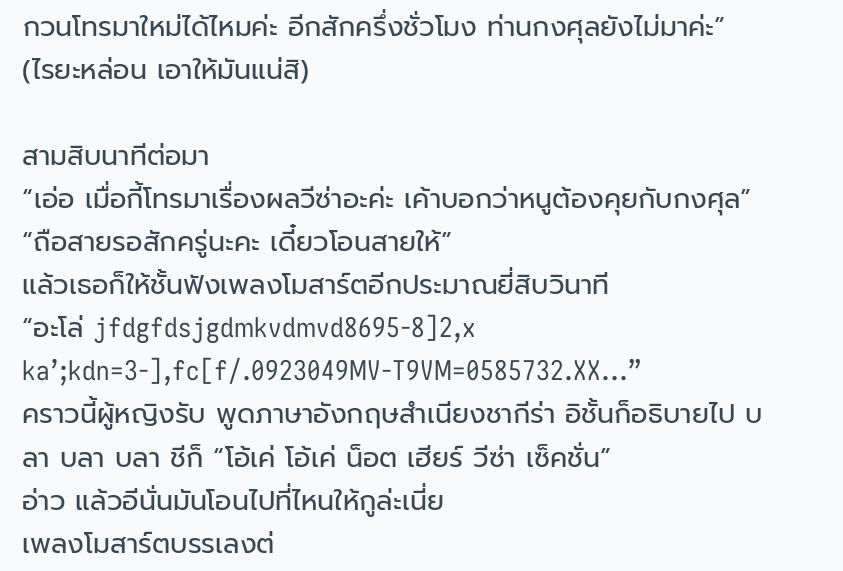กวนโทรมาใหม่ได้ไหมค่ะ อีกสักครึ่งชั่วโมง ท่านกงศุลยังไม่มาค่ะ”
(ไรยะหล่อน เอาให้มันแน่สิ)

สามสิบนาทีต่อมา
“เอ่อ เมื่อกี้โทรมาเรื่องผลวีซ่าอะค่ะ เค้าบอกว่าหนูต้องคุยกับกงศุล”
“ถือสายรอสักครู่นะคะ เดี๋ยวโอนสายให้”
แล้วเธอก็ให้ชั้นฟังเพลงโมสาร์ตอีกประมาณยี่สิบวินาที
“อะโล่ jfdgfdsjgdmkvdmvd8695-8]2,x ka’;kdn=3-],fc[f/.0923049MV-T9VM=0585732.XX…”
คราวนี้ผู้หญิงรับ พูดภาษาอังกฤษสำเนียงชากีร่า อิชั้นก็อธิบายไป บลา บลา บลา ชีก็ “โอ้เค่ โอ้เค่ น็อต เฮียร์ วีซ่า เซ็คชั่น”
อ่าว แล้วอีนั่นมันโอนไปที่ไหนให้กูล่ะเนี่ย
เพลงโมสาร์ตบรรเลงต่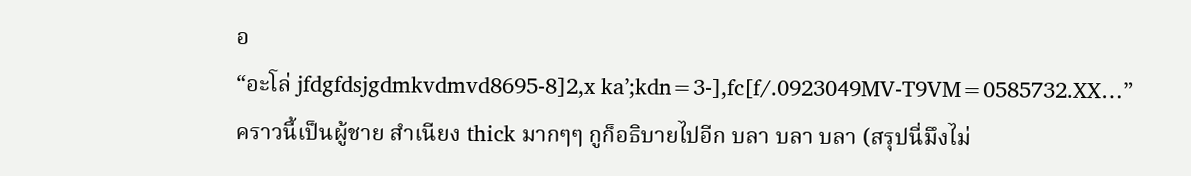อ
“อะโล่ jfdgfdsjgdmkvdmvd8695-8]2,x ka’;kdn=3-],fc[f/.0923049MV-T9VM=0585732.XX…”
คราวนี้เป็นผู้ชาย สำเนียง thick มากๆๆ กูก็อธิบายไปอีก บลา บลา บลา (สรุปนี่มึงไม่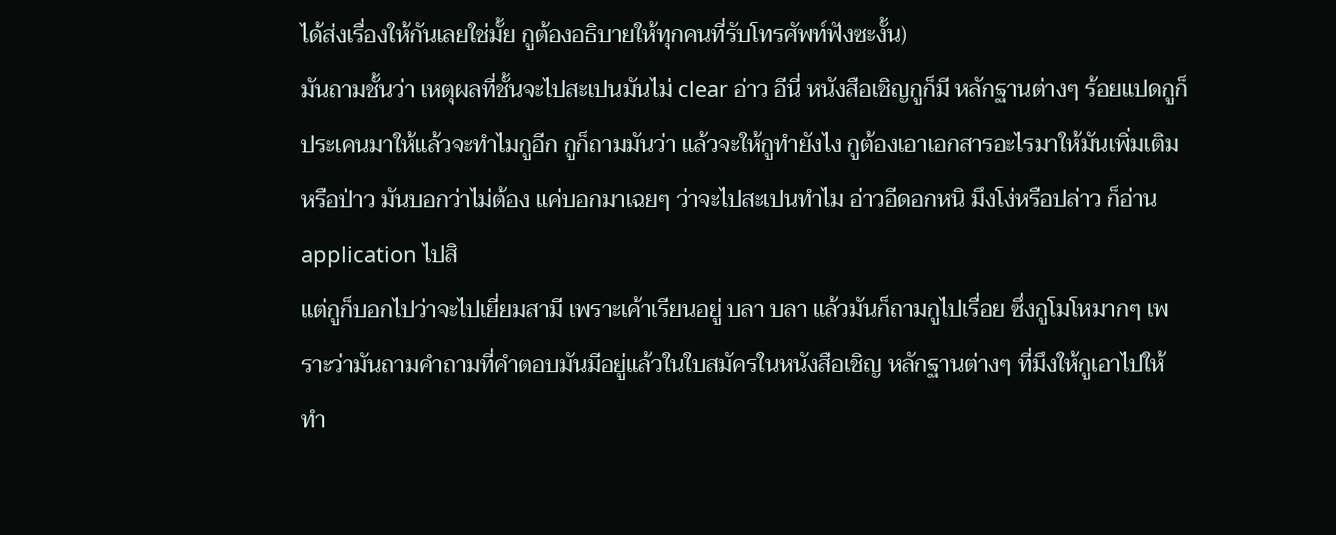ได้ส่งเรื่องให้กันเลยใช่มั้ย กูต้องอธิบายให้ทุกคนที่รับโทรศัพท์ฟังซะงั้น)
มันถามชั้นว่า เหตุผลที่ชั้นจะไปสะเปนมันไม่ clear อ่าว อีนี่ หนังสือเชิญกูก็มี หลักฐานต่างๆ ร้อยแปดกูก็ประเคนมาให้แล้วจะทำไมกูอีก กูก็ถามมันว่า แล้วจะให้กูทำยังไง กูต้องเอาเอกสารอะไรมาให้มันเพิ่มเติมหรือป่าว มันบอกว่าไม่ต้อง แค่บอกมาเฉยๆ ว่าจะไปสะเปนทำไม อ่าวอีดอกหนิ มึงโง่หรือปล่าว ก็อ่าน application ไปสิ
แต่กูก็บอกไปว่าจะไปเยี่ยมสามี เพราะเค้าเรียนอยู่ บลา บลา แล้วมันก็ถามกูไปเรื่อย ซึ่งกูโมโหมากๆ เพราะว่ามันถามคำถามที่คำตอบมันมีอยู่แล้วในใบสมัครในหนังสือเชิญ หลักฐานต่างๆ ที่มึงให้กูเอาไปให้ ทำ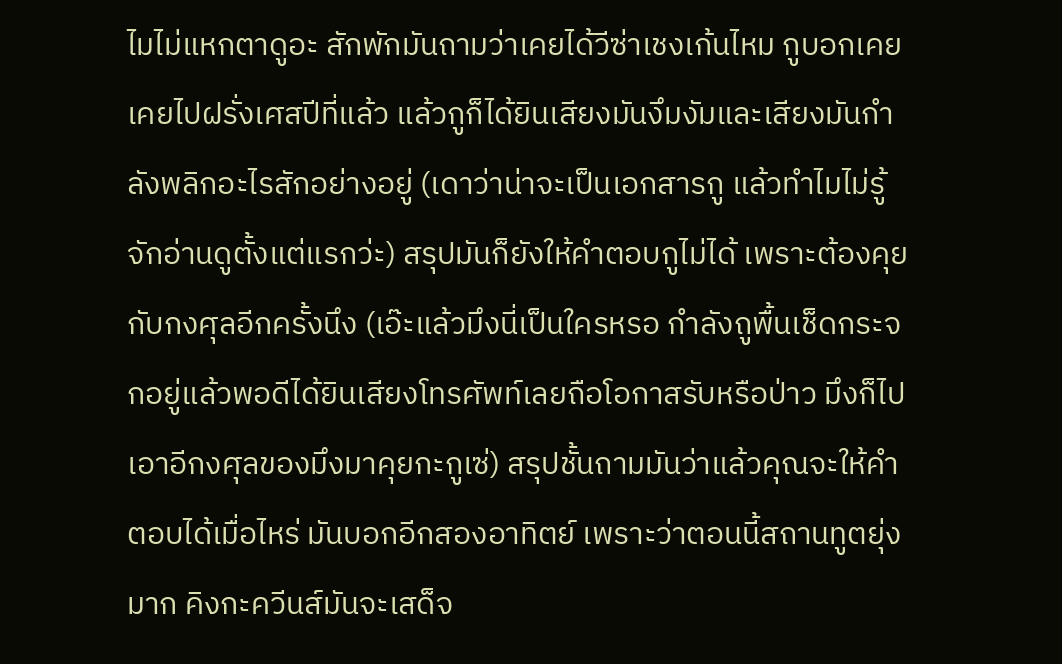ไมไม่แหกตาดูอะ สักพักมันถามว่าเคยได้วีซ่าเชงเก้นไหม กูบอกเคย เคยไปฝรั่งเศสปีที่แล้ว แล้วกูก็ได้ยินเสียงมันงึมงัมและเสียงมันกำลังพลิกอะไรสักอย่างอยู่ (เดาว่าน่าจะเป็นเอกสารกู แล้วทำไมไม่รู้จักอ่านดูตั้งแต่แรกว่ะ) สรุปมันก็ยังให้คำตอบกูไม่ได้ เพราะต้องคุยกับกงศุลอีกครั้งนึง (เอ๊ะแล้วมึงนี่เป็นใครหรอ กำลังถูพื้นเช็ดกระจกอยู่แล้วพอดีได้ยินเสียงโทรศัพท์เลยถือโอกาสรับหรือป่าว มึงก็ไปเอาอีกงศุลของมึงมาคุยกะกูเซ่) สรุปชั้นถามมันว่าแล้วคุณจะให้คำตอบได้เมื่อไหร่ มันบอกอีกสองอาทิตย์ เพราะว่าตอนนี้สถานทูตยุ่งมาก คิงกะควีนส์มันจะเสด็จ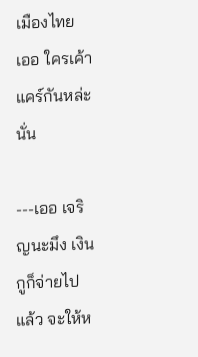เมืองไทย
เออ ใครเค้าแคร์กันหล่ะนั่น

---เออ เจริญนะมึง เงินกูก็จ่ายไปแล้ว จะให้ห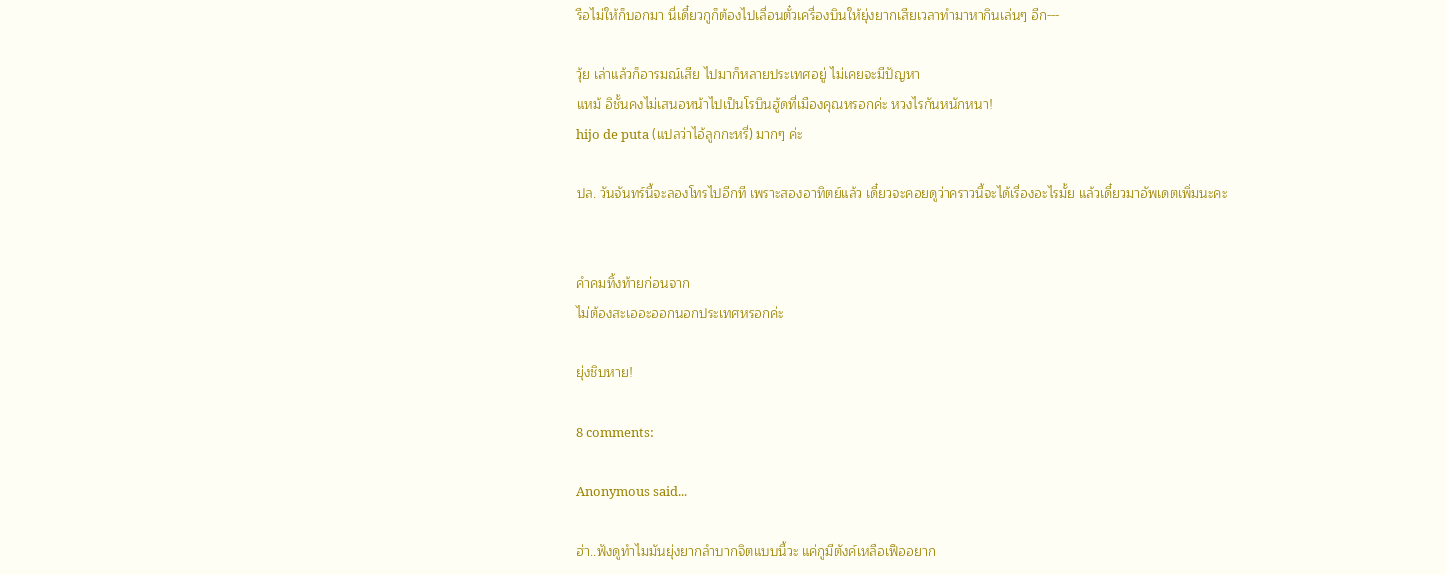รือไม่ให้ก็บอกมา นี่เดี๋ยวกูก็ต้องไปเลื่อนตั๋วเครื่องบินให้ยุ่งยากเสียเวลาทำมาหากินเล่นๆ อีก---

วุ้ย เล่าแล้วก็อารมณ์เสีย ไปมาก็หลายประเทศอยู่ ไม่เคยจะมีปัญหา
แหม้ อิชั้นคงไม่เสนอหน้าไปเป็นโรบินฮู้ดที่เมืองคุณหรอกค่ะ หวงไรกันหนักหนา!
hijo de puta (แปลว่าไอ้ลูกกะหรี่) มากๆ ค่ะ

ปล. วันจันทร์นี้จะลองโทรไปอีกที เพราะสองอาทิตย์แล้ว เดี๋ยวจะคอยดูว่าคราวนี้จะได้เรื่องอะไรมั้ย แล้วเดี๋ยวมาอัพเดตเพิ่มนะคะ


คำคมทิ้งท้ายก่อนจาก
ไม่ต้องสะเออะออกนอกประเทศหรอกค่ะ

ยุ่งชิบหาย!

8 comments:

Anonymous said...

ฮ่า..ฟังดูทำไมมันยุ่งยากลำบากจิตแบบนี้วะ แค่กูมีตังค์เหลือเฟืออยาก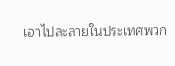เอาไปละลายในประเทศพวก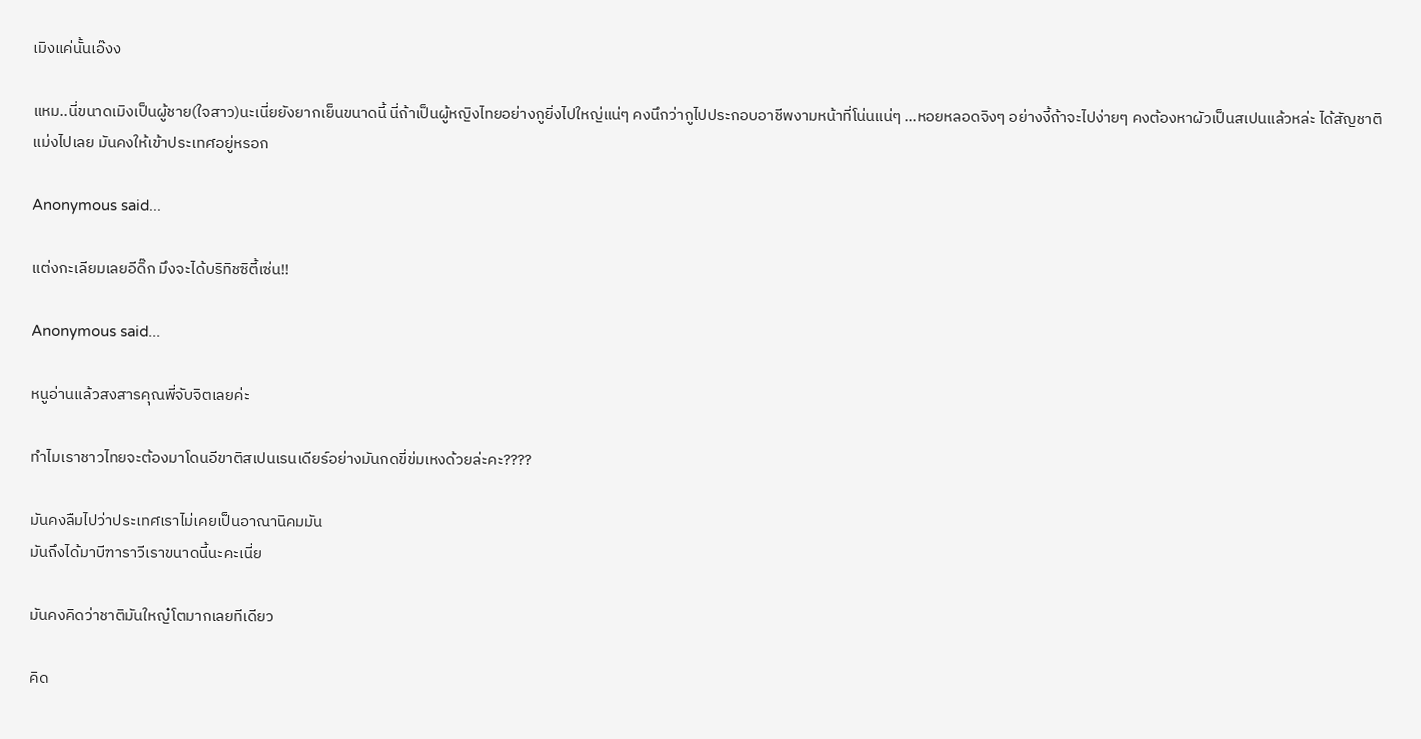เมิงแค่นั้นเอ๊งง

แหม..นี่ขนาดเมิงเป็นผู้ชาย(ใจสาว)นะเนี่ยยังยากเย็นขนาดนี้ นี่ถ้าเป็นผู้หญิงไทยอย่างกูยิ่งไปใหญ่แน่ๆ คงนึกว่ากูไปประกอบอาชีพงามหน้าที่โน่นแน่ๆ ...หอยหลอดจิงๆ อย่างงี้ถ้าจะไปง่ายๆ คงต้องหาผัวเป็นสเปนแล้วหล่ะ ได้สัญชาติแม่งไปเลย มันคงให้เข้าประเทศอยู่หรอก

Anonymous said...

แต่งกะเลียมเลยอีดิ๊ก มึงจะได้บริทิชซิตี้เซ่น!!

Anonymous said...

หนูอ่านแล้วสงสารคุณพี่จับจิตเลยค่ะ

ทำไมเราชาวไทยจะต้องมาโดนอีขาติสเปนเรนเดียร์อย่างมันกดขี่ข่มเหงด้วยล่ะคะ????

มันคงลืมไปว่าประเทศเราไม่เคยเป็นอาณานิคมมัน
มันถึงได้มาบีฑาราวีเราขนาดนี้นะคะเนี่ย

มันคงคิดว่าชาติมันใหญ๋โตมากเลยทีเดียว

คิด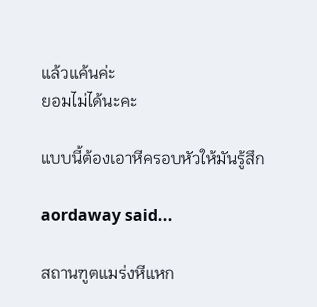แล้วแค้นค่ะ
ยอมไม่ได้นะคะ

แบบนี้ต้องเอาหีครอบหัวให้มันรู้สึก

aordaway said...

สถานฑูตแมร่งหีแหก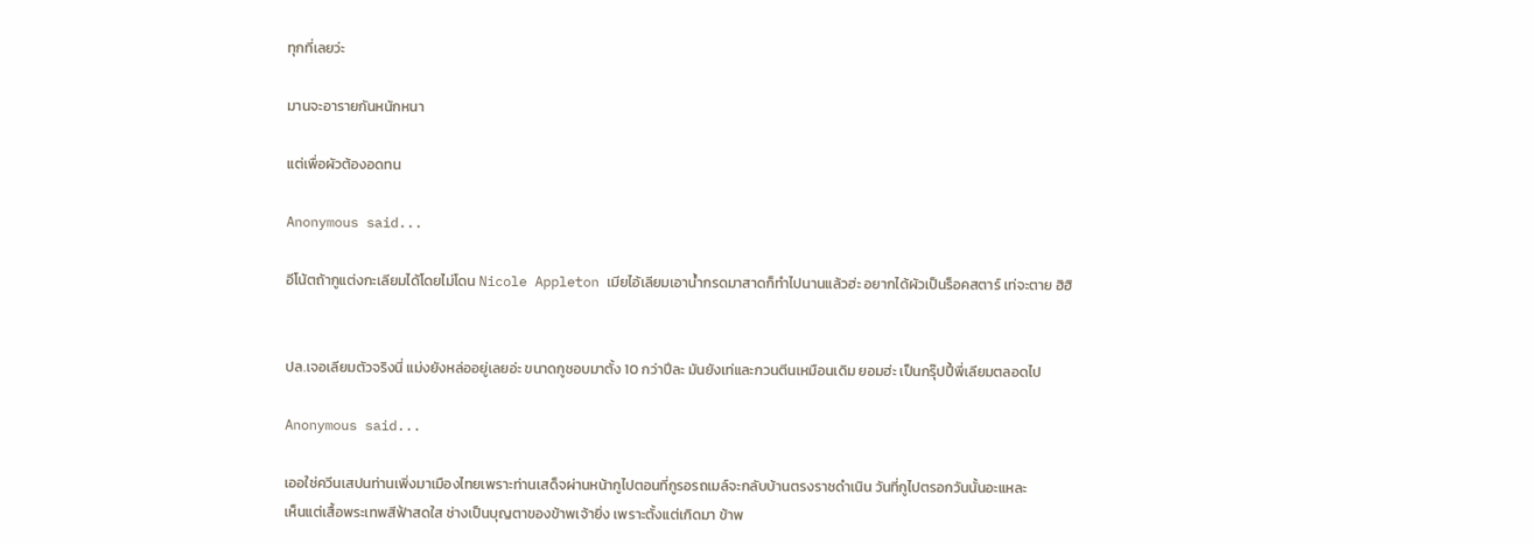ทุกที่เลยว่ะ

มานจะอารายกันหนักหนา

แต่เพื่อผัวต้องอดทน

Anonymous said...

อีโน้ตถ้ากูแต่งกะเลียมได้โดยไม่โดน Nicole Appleton เมียไอ้เลียมเอาน้ำกรดมาสาดก็ทำไปนานแล้วฮ่ะ อยากได้ผัวเป็นร็อคสตาร์ เท่จะตาย ฮิฮิ


ปล.เจอเลียมตัวจริงนี่ แม่งยังหล่ออยู่เลยอ่ะ ขนาดกูชอบมาตั้ง 10 กว่าปีละ มันยังเท่และกวนตีนเหมือนเดิม ยอมฮ่ะ เป็นกรุ๊ปปี้พี่เลียมตลอดไป

Anonymous said...

เออใช่ควีนเสปนท่านเพิ่งมาเมืองไทยเพราะท่านเสด็จผ่านหน้ากูไปตอนที่กูรอรถเมล์จะกลับบ้านตรงราชดำเนิน วันที่กูไปตรอกวันนั้นอะแหละ
เห็นแต่เสื้อพระเทพสีฟ้าสดใส ช่างเป็นบุญตาของข้าพเจ้ายิ่ง เพราะตั้งแต่เกิดมา ข้าพ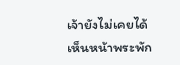เจ้ายังไม่เคยได้เห็นหน้าพระพัก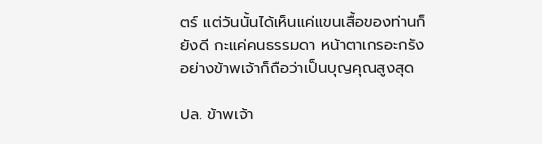ตร์ แต่วันนั้นได้เห็นแค่แขนเสื้อของท่านก็ยังดี กะแค่คนธรรมดา หน้าตาเกรอะกรังอย่างข้าพเจ้าก็ถือว่าเป็นบุญคุณสูงสุด

ปล. ข้าพเจ้า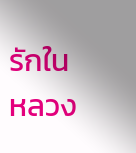รักในหลวง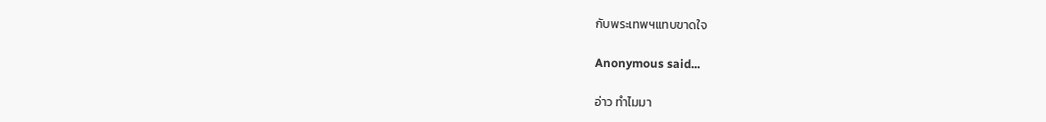กับพระเทพฯแทบขาดใจ

Anonymous said...

อ่าว ทำไมมา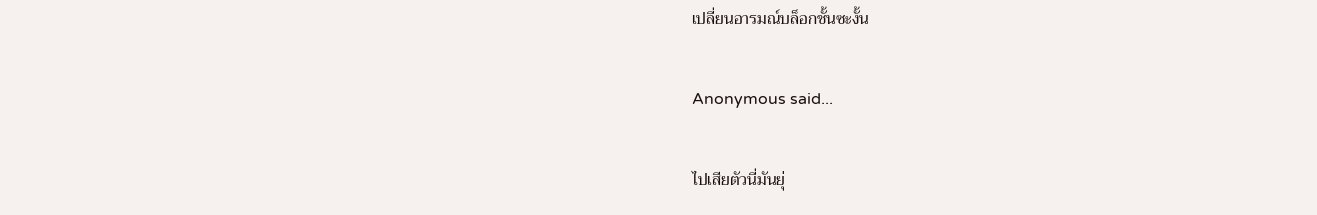เปลี่ยนอารมณ์บล็อกชั้นซะงั้น

Anonymous said...

ไปเสียตัวนี่มันยุ่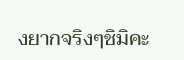งยากจริงๆชิมิคะ